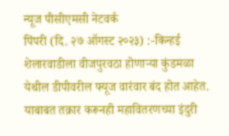न्यूज पीसीएमसी नेटवर्क
पिंपरी (दि. २७ ऑगस्ट २०२३) :-किन्हई शेलारवाडीला वीजपुरवठा होणाऱ्या कुंडमळा येथील डीपीवरील फ्यूज वारंवार बंद होत आहेत. याबाबत तक्रार करूनही महावितरणच्या इंदुरी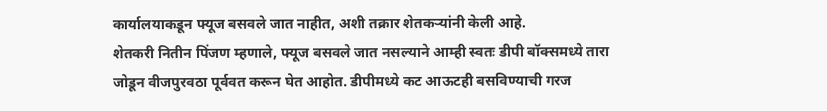कार्यालयाकडून फ्यूज बसवले जात नाहीत, अशी तक्रार शेतकऱ्यांनी केली आहे.
शेतकरी नितीन पिंजण म्हणाले, फ्यूज बसवले जात नसल्याने आम्ही स्वतः डीपी बॉक्समध्ये तारा जोडून वीजपुरवठा पूर्ववत करून घेत आहोत. डीपीमध्ये कट आऊटही बसविण्याची गरज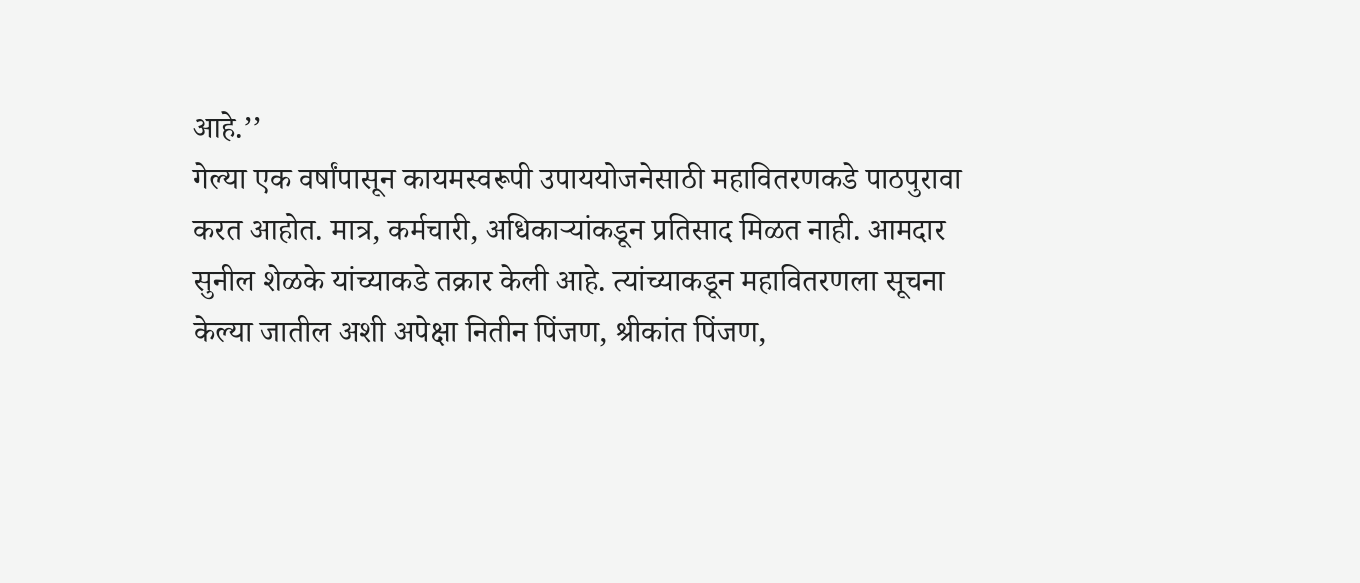आहे.’’
गेल्या एक वर्षांपासून कायमस्वरूपी उपाययोजनेसाठी महावितरणकडे पाठपुरावा करत आहोत. मात्र, कर्मचारी, अधिकाऱ्यांकडून प्रतिसाद मिळत नाही. आमदार सुनील शेळके यांच्याकडे तक्रार केली आहे. त्यांच्याकडून महावितरणला सूचना केल्या जातील अशी अपेक्षा नितीन पिंजण, श्रीकांत पिंजण,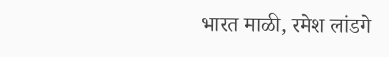भारत माळी, रमेश लांडगे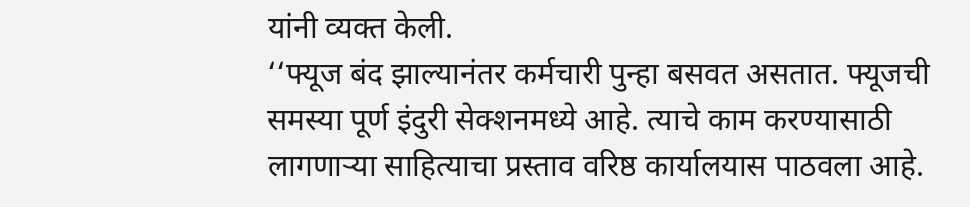यांनी व्यक्त केली.
‘‘फ्यूज बंद झाल्यानंतर कर्मचारी पुन्हा बसवत असतात. फ्यूजची समस्या पूर्ण इंदुरी सेक्शनमध्ये आहे. त्याचे काम करण्यासाठी लागणाऱ्या साहित्याचा प्रस्ताव वरिष्ठ कार्यालयास पाठवला आहे.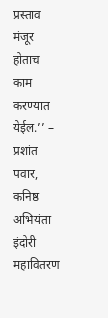प्रस्ताव मंजूर होताच काम करण्यात येईल.’’ – प्रशांत पवार, कनिष्ठ अभियंता इंदोरी महावितरण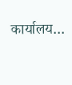कार्यालय…